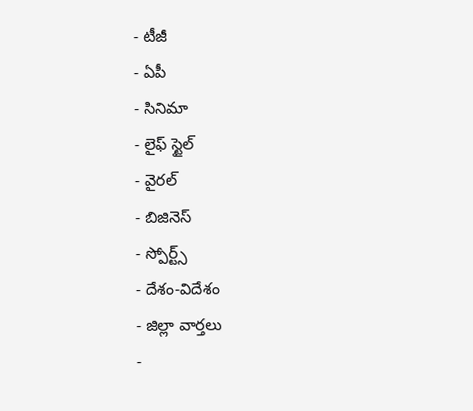- టీజీ
- ఏపీ
- సినిమా
- లైఫ్ స్టైల్
- వైరల్
- బిజినెస్
- స్పోర్ట్స్
- దేశం-విదేశం
- జిల్లా వార్తలు
-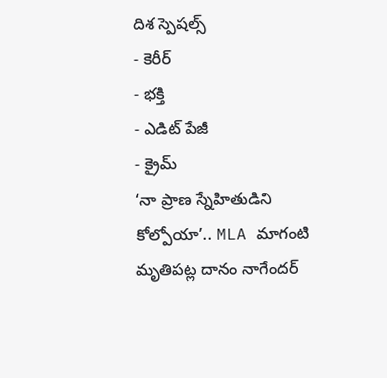దిశ స్పెషల్స్
- కెరీర్
- భక్తి
- ఎడిట్ పేజీ
- క్రైమ్
‘నా ప్రాణ స్నేహితుడిని కోల్పోయా’.. MLA మాగంటి మృతిపట్ల దానం నాగేందర్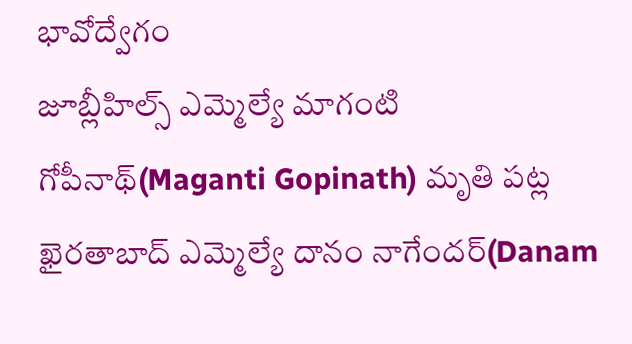భావోద్వేగం
జూబ్లీహిల్స్ ఎమ్మెల్యే మాగంటి గోపీనాథ్(Maganti Gopinath) మృతి పట్ల ఖైరతాబాద్ ఎమ్మెల్యే దానం నాగేందర్(Danam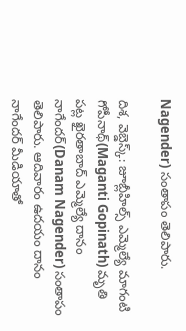Nagender) సంతాపం తెలిపారు.

దిశ, వెబ్డెస్క్: జూబ్లీహిల్స్ ఎమ్మెల్యే మాగంటి గోపీనాథ్(Maganti Gopinath) మృతి పట్ల ఖైరతాబాద్ ఎమ్మెల్యే దానం నాగేందర్(Danam Nagender) సంతాపం తెలిపారు. ఆదివారం ఉదయం దానం నాగేందర్ మీడియాతో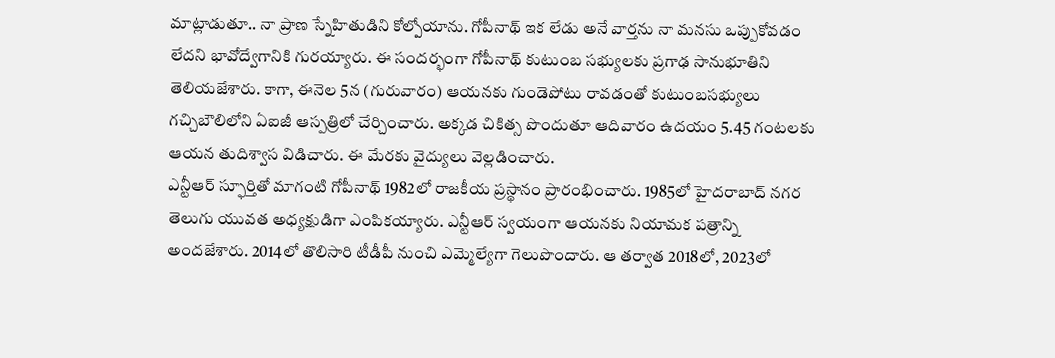మాట్లాడుతూ.. నా ప్రాణ స్నేహితుడిని కోల్పోయాను. గోపీనాథ్ ఇక లేడు అనే వార్తను నా మనసు ఒప్పుకోవడం లేదని భావోద్వేగానికి గురయ్యారు. ఈ సందర్భంగా గోపీనాథ్ కుటుంబ సభ్యులకు ప్రగాఢ సానుభూతిని తెలియజేశారు. కాగా, ఈనెల 5న (గురువారం) ఆయనకు గుండెపోటు రావడంతో కుటుంబసభ్యులు గచ్చిబౌలిలోని ఏఐజీ ఆస్పత్రిలో చేర్చించారు. అక్కడ చికిత్స పొందుతూ ఆదివారం ఉదయం 5.45 గంటలకు ఆయన తుదిశ్వాస విడిచారు. ఈ మేరకు వైద్యులు వెల్లడించారు.
ఎన్టీఆర్ స్ఫూర్తితో మాగంటి గోపీనాథ్ 1982లో రాజకీయ ప్రస్థానం ప్రారంభించారు. 1985లో హైదరాబాద్ నగర తెలుగు యువత అధ్యక్షుడిగా ఎంపికయ్యారు. ఎన్టీఆర్ స్వయంగా ఆయనకు నియామక పత్రాన్ని అందజేశారు. 2014లో తొలిసారి టీడీపీ నుంచి ఎమ్మెల్యేగా గెలుపొందారు. ఆ తర్వాత 2018లో, 2023లో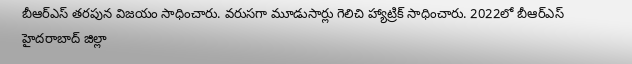బీఆర్ఎస్ తరపున విజయం సాధించారు. వరుసగా మూడుసార్లు గెలిచి హ్యాట్రిక్ సాధించారు. 2022లో బీఆర్ఎస్ హైదరాబాద్ జిల్లా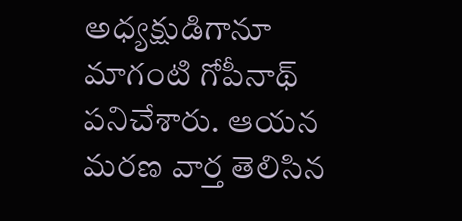అధ్యక్షుడిగానూ మాగంటి గోపీనాథ్ పనిచేశారు. ఆయన మరణ వార్త తెలిసిన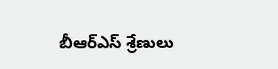బీఆర్ఎస్ శ్రేణులు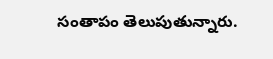సంతాపం తెలుపుతున్నారు.